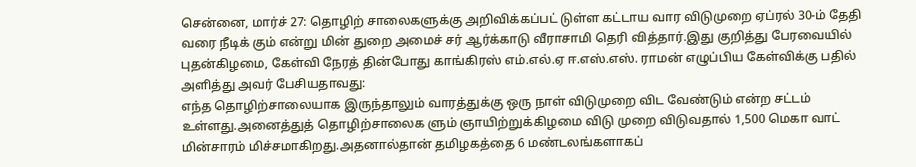சென்னை, மார்ச் 27: தொழிற் சாலைகளுக்கு அறிவிக்கப்பட் டுள்ள கட்டாய வார விடுமுறை ஏப்ரல் 30-ம் தேதி வரை நீடிக் கும் என்று மின் துறை அமைச் சர் ஆர்க்காடு வீராசாமி தெரி வித்தார்.இது குறித்து பேரவையில் புதன்கிழமை, கேள்வி நேரத் தின்போது காங்கிரஸ் எம்.எல்.ஏ ஈ.எஸ்.எஸ். ராமன் எழுப்பிய கேள்விக்கு பதில் அளித்து அவர் பேசியதாவது:
எந்த தொழிற்சாலையாக இருந்தாலும் வாரத்துக்கு ஒரு நாள் விடுமுறை விட வேண்டும் என்ற சட்டம் உள்ளது.அனைத்துத் தொழிற்சாலைக ளும் ஞாயிற்றுக்கிழமை விடு முறை விடுவதால் 1,500 மெகா வாட் மின்சாரம் மிச்சமாகிறது.அதனால்தான் தமிழகத்தை 6 மண்டலங்களாகப்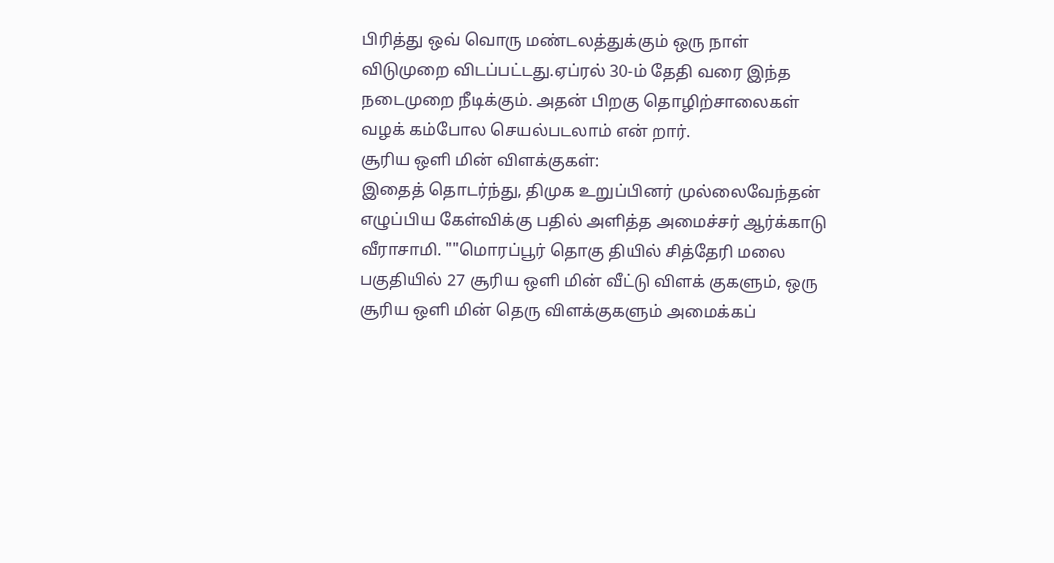பிரித்து ஒவ் வொரு மண்டலத்துக்கும் ஒரு நாள் விடுமுறை விடப்பட்டது.ஏப்ரல் 30-ம் தேதி வரை இந்த நடைமுறை நீடிக்கும். அதன் பிறகு தொழிற்சாலைகள் வழக் கம்போல செயல்படலாம் என் றார்.
சூரிய ஒளி மின் விளக்குகள்:
இதைத் தொடர்ந்து, திமுக உறுப்பினர் முல்லைவேந்தன் எழுப்பிய கேள்விக்கு பதில் அளித்த அமைச்சர் ஆர்க்காடு வீராசாமி. ""மொரப்பூர் தொகு தியில் சித்தேரி மலை பகுதியில் 27 சூரிய ஒளி மின் வீட்டு விளக் குகளும், ஒரு சூரிய ஒளி மின் தெரு விளக்குகளும் அமைக்கப்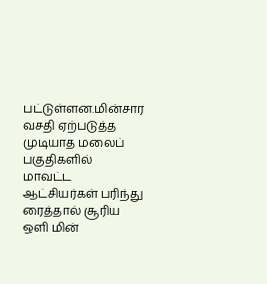பட்டுள்ளன.மின்சார வசதி ஏற்படுத்த முடியாத மலைப் பகுதிகளில் மாவட்ட ஆட்சியர்கள் பரிந்து ரைத்தால் சூரிய ஒளி மின்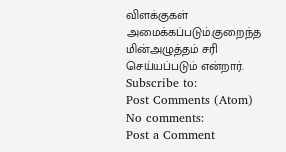விளக்குகள் அமைக்கப்படும்.குறைந்த மின்அழுத்தம் சரி செய்யப்படும் என்றார்.
Subscribe to:
Post Comments (Atom)
No comments:
Post a Comment